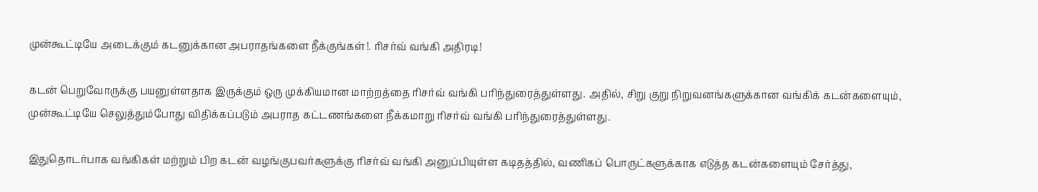முன்கூட்டியே அடைக்கும் கடனுக்கான அபராதங்களை நீக்குங்கள்!. ரிசர்வ் வங்கி அதிரடி!

கடன் பெறுவோருக்கு பயனுள்ளதாக இருக்கும் ஒரு முக்கியமான மாற்றத்தை ரிசர்வ் வங்கி பரிந்துரைத்துள்ளது. அதில், சிறு குறு நிறுவனங்களுக்கான வங்கிக் கடன்களையும், முன்கூட்டியே செலுத்தும்போது விதிக்கப்படும் அபராத கட்டணங்களை நீக்கமாறு ரிசர்வ் வங்கி பரிந்துரைத்துள்ளது.

இதுதொடர்பாக வங்கிகள் மற்றும் பிற கடன் வழங்குபவர்களுக்கு ரிசர்வ் வங்கி அனுப்பியுள்ள கடிதத்தில், வணிகப் பொருட்களுக்காக எடுத்த கடன்களையும் சேர்த்து,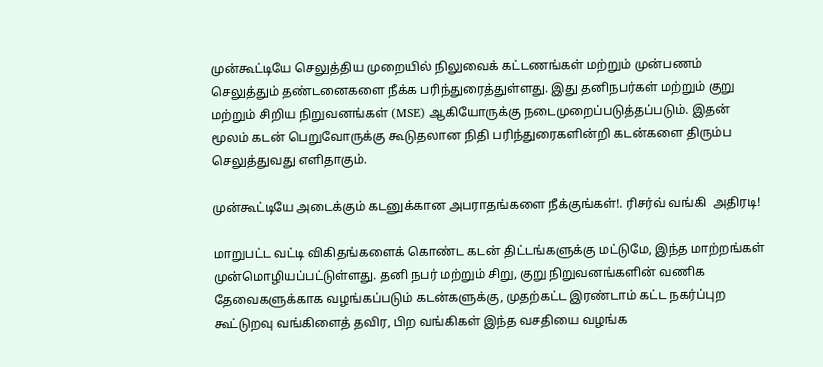முன்கூட்டியே செலுத்திய முறையில் நிலுவைக் கட்டணங்கள் மற்றும் முன்பணம் செலுத்தும் தண்டனைகளை நீக்க பரிந்துரைத்துள்ளது. இது தனிநபர்கள் மற்றும் குறு மற்றும் சிறிய நிறுவனங்கள் (MSE) ஆகியோருக்கு நடைமுறைப்படுத்தப்படும். இதன் மூலம் கடன் பெறுவோருக்கு கூடுதலான நிதி பரிந்துரைகளின்றி கடன்களை திரும்ப செலுத்துவது எளிதாகும்.

முன்கூட்டியே அடைக்கும் கடனுக்கான அபராதங்களை நீக்குங்கள்!. ரிசர்வ் வங்கி  அதிரடி!

மாறுபட்ட வட்டி விகிதங்களைக் கொண்ட கடன் திட்டங்களுக்கு மட்டுமே, இந்த மாற்றங்கள் முன்மொழியப்பட்டுள்ளது. தனி நபர் மற்றும் சிறு, குறு நிறுவனங்களின் வணிக தேவைகளுக்காக வழங்கப்படும் கடன்களுக்கு, முதற்கட்ட இரண்டாம் கட்ட நகர்ப்புற கூட்டுறவு வங்கிளைத் தவிர, பிற வங்கிகள் இந்த வசதியை வழங்க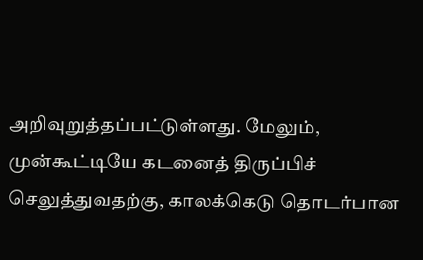அறிவுறுத்தப்பட்டுள்ளது. மேலும், முன்கூட்டியே கடனைத் திருப்பிச் செலுத்துவதற்கு, காலக்கெடு தொடர்பான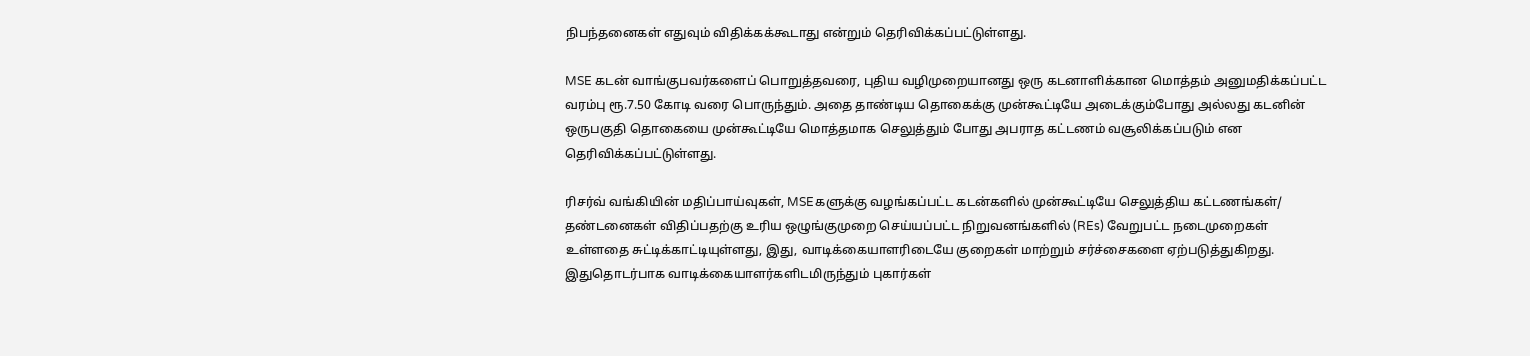நிபந்தனைகள் எதுவும் விதிக்கக்கூடாது என்றும் தெரிவிக்கப்பட்டுள்ளது.

MSE கடன் வாங்குபவர்களைப் பொறுத்தவரை, புதிய வழிமுறையானது ஒரு கடனாளிக்கான மொத்தம் அனுமதிக்கப்பட்ட வரம்பு ரூ.7.50 கோடி வரை பொருந்தும். அதை தாண்டிய தொகைக்கு முன்கூட்டியே அடைக்கும்போது அல்லது கடனின் ஒருபகுதி தொகையை முன்கூட்டியே மொத்தமாக செலுத்தும் போது அபராத கட்டணம் வசூலிக்கப்படும் என தெரிவிக்கப்பட்டுள்ளது.

ரிசர்வ் வங்கியின் மதிப்பாய்வுகள், MSEகளுக்கு வழங்கப்பட்ட கடன்களில் முன்கூட்டியே செலுத்திய கட்டணங்கள்/ தண்டனைகள் விதிப்பதற்கு உரிய ஒழுங்குமுறை செய்யப்பட்ட நிறுவனங்களில் (REs) வேறுபட்ட நடைமுறைகள் உள்ளதை சுட்டிக்காட்டியுள்ளது, இது, வாடிக்கையாளரிடையே குறைகள் மாற்றும் சர்ச்சைகளை ஏற்படுத்துகிறது. இதுதொடர்பாக வாடிக்கையாளர்களிடமிருந்தும் புகார்கள்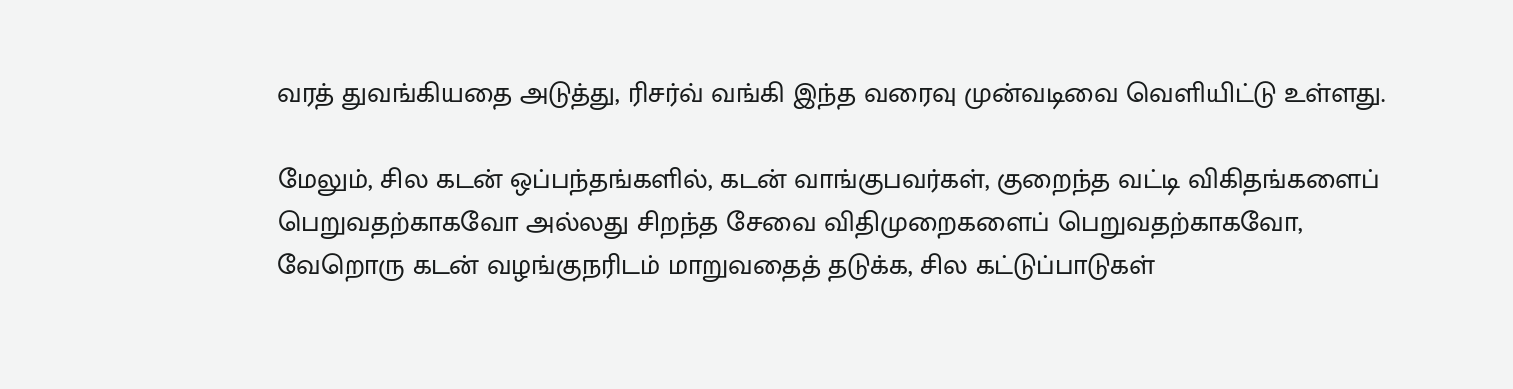வரத் துவங்கியதை அடுத்து, ரிசர்வ் வங்கி இந்த வரைவு முன்வடிவை வெளியிட்டு உள்ளது.

மேலும், சில கடன் ஒப்பந்தங்களில், கடன் வாங்குபவர்கள், குறைந்த வட்டி விகிதங்களைப் பெறுவதற்காகவோ அல்லது சிறந்த சேவை விதிமுறைகளைப் பெறுவதற்காகவோ, வேறொரு கடன் வழங்குநரிடம் மாறுவதைத் தடுக்க, சில கட்டுப்பாடுகள்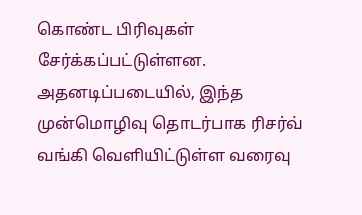கொண்ட பிரிவுகள் சேர்க்கப்பட்டுள்ளன. அதனடிப்படையில், இந்த முன்மொழிவு தொடர்பாக ரிசர்வ் வங்கி வெளியிட்டுள்ள வரைவு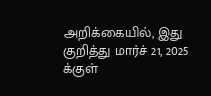அறிக்கையில், இது குறித்து மார்ச் 21, 2025 க்குள்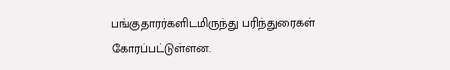பங்குதாரர்களிடமிருந்து பரிந்துரைகள் கோரப்பட்டுள்ளன.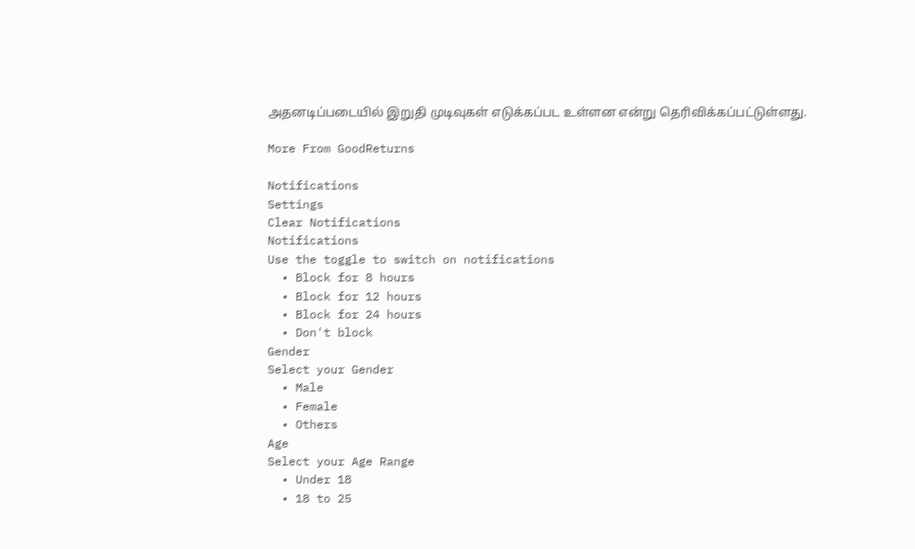அதனடிப்படையில் இறுதி முடிவுகள் எடுக்கப்பட உள்ளன என்று தெரிவிக்கப்பட்டுள்ளது.

More From GoodReturns

Notifications
Settings
Clear Notifications
Notifications
Use the toggle to switch on notifications
  • Block for 8 hours
  • Block for 12 hours
  • Block for 24 hours
  • Don't block
Gender
Select your Gender
  • Male
  • Female
  • Others
Age
Select your Age Range
  • Under 18
  • 18 to 25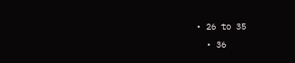• 26 to 35
  • 36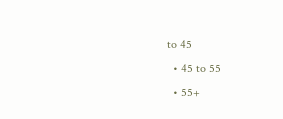to 45
  • 45 to 55
  • 55+